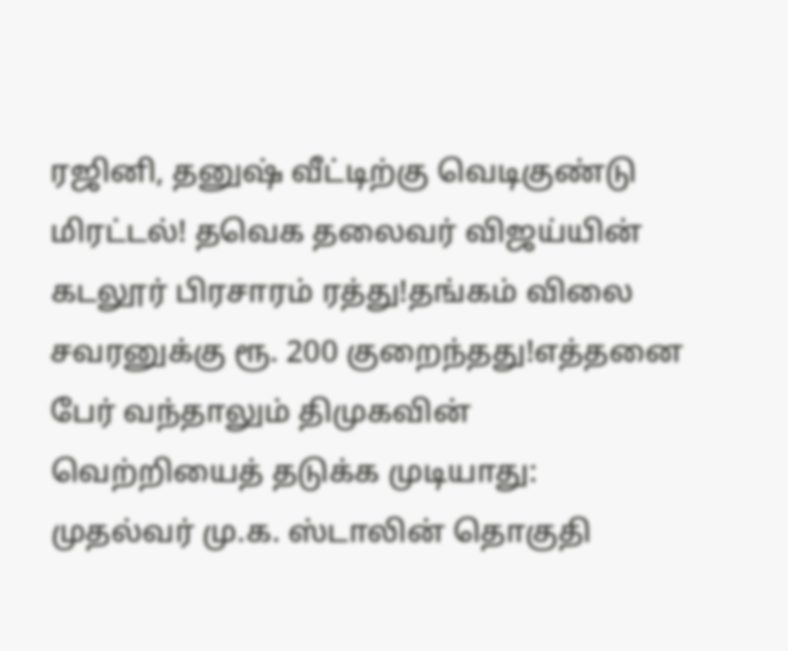ரஜினி, தனுஷ் வீட்டிற்கு வெடிகுண்டு மிரட்டல்! தவெக தலைவர் விஜய்யின் கடலூர் பிரசாரம் ரத்து!தங்கம் விலை சவரனுக்கு ரூ. 200 குறைந்தது!எத்தனை பேர் வந்தாலும் திமுகவின் வெற்றியைத் தடுக்க முடியாது: முதல்வர் மு.க. ஸ்டாலின் தொகுதி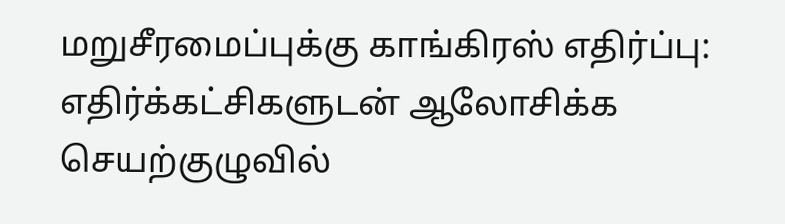மறுசீரமைப்புக்கு காங்கிரஸ் எதிர்ப்பு: எதிர்க்கட்சிகளுடன் ஆலோசிக்க செயற்குழுவில்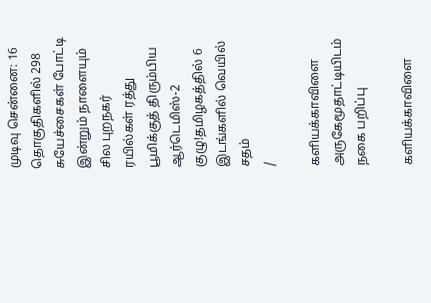முடிவு சென்னை: 16 தொகுதிகளில் 298 சுயேச்சைகள் போட்டி இன்றும் நாளையும் சில புறநகர் ரயில்கள் ரத்து பூமிக்குத் திரும்பிய ஆர்டெமிஸ்-2 குழு!தமிழகத்தில் 6 இடங்களில் வெயில் சதம்
/

களியக்காவிளை அருகேமூதாட்டியிடம் நகை பறிப்பு

களியக்காவிளை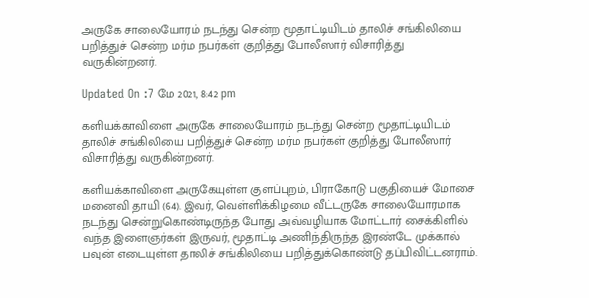அருகே சாலையோரம் நடந்து சென்ற மூதாட்டியிடம் தாலிச் சங்கிலியை பறித்துச் சென்ற மர்ம நபர்கள் குறித்து போலீஸார் விசாரித்து வருகின்றனர்.

Updated On :7 மே 2021, 8:42 pm

களியக்காவிளை அருகே சாலையோரம் நடந்து சென்ற மூதாட்டியிடம் தாலிச் சங்கிலியை பறித்துச் சென்ற மர்ம நபர்கள் குறித்து போலீஸார் விசாரித்து வருகின்றனர்.

களியக்காவிளை அருகேயுள்ள குளப்புறம், பிராகோடு பகுதியைச் மோசை மனைவி தாயி (64). இவர், வெள்ளிக்கிழமை வீட்டருகே சாலையோரமாக நடந்து சென்றுகொண்டிருந்த போது அவ்வழியாக மோட்டார் சைக்கிளில் வந்த இளைஞர்கள் இருவர், மூதாட்டி அணிந்திருந்த இரண்டே முக்கால் பவுன் எடையுள்ள தாலிச் சங்கிலியை பறித்துக்கொண்டு தப்பிவிட்டனராம்.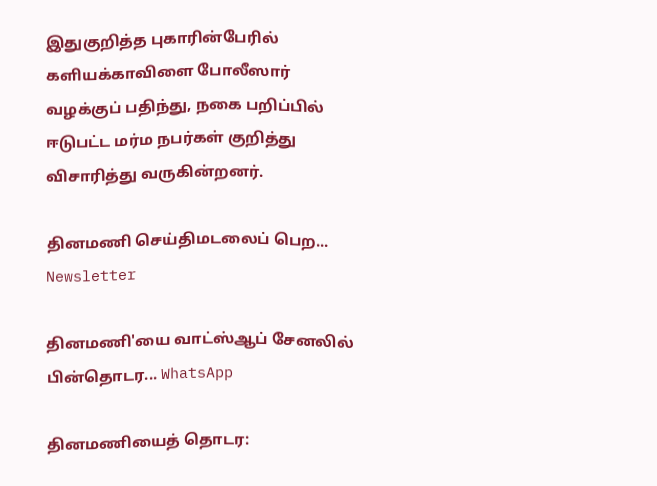இதுகுறித்த புகாரின்பேரில் களியக்காவிளை போலீஸார் வழக்குப் பதிந்து, நகை பறிப்பில் ஈடுபட்ட மர்ம நபர்கள் குறித்து விசாரித்து வருகின்றனர்.

தினமணி செய்திமடலைப் பெற... Newsletter

தினமணி'யை வாட்ஸ்ஆப் சேனலில் பின்தொடர... WhatsApp

தினமணியைத் தொடர: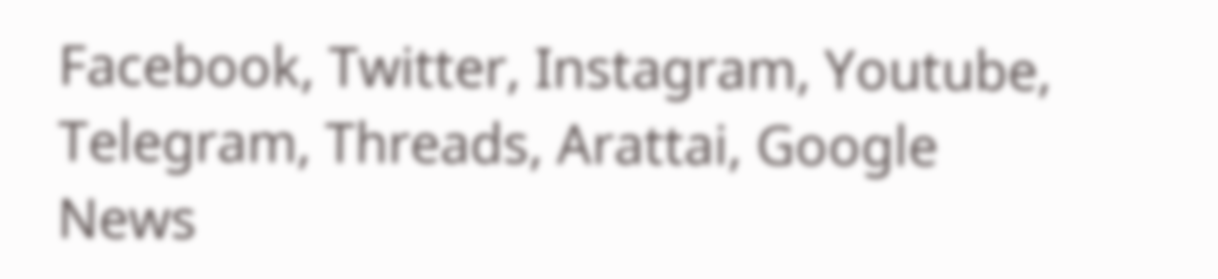Facebook, Twitter, Instagram, Youtube, Telegram, Threads, Arattai, Google News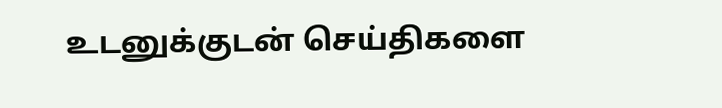உடனுக்குடன் செய்திகளை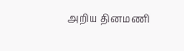அறிய தினமணி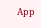App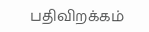பதிவிறக்கம்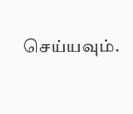செய்யவும்.